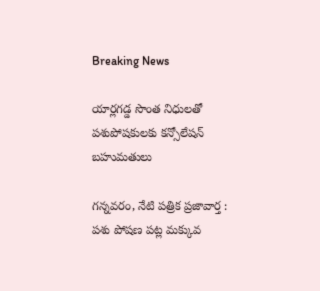Breaking News

యార్లగడ్డ సొంత నిధులతో పశుపోషకులకు కన్సోలేషన్ బహుమతులు

గన్నవరం, నేటి పత్రిక ప్రజావార్త :
పశు పోషణ పట్ల మక్కువ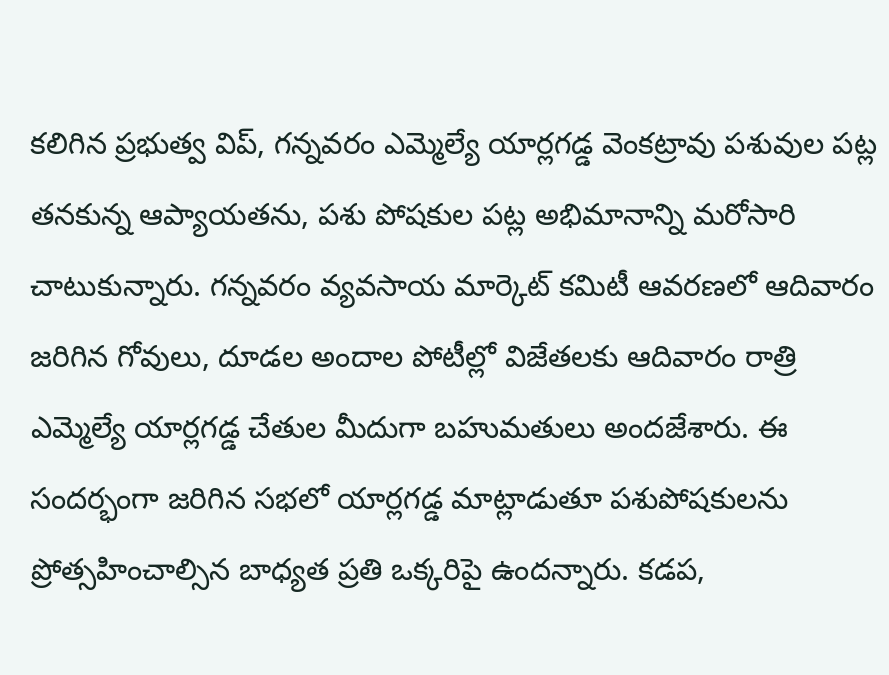కలిగిన ప్రభుత్వ విప్, గన్నవరం ఎమ్మెల్యే యార్లగడ్డ వెంకట్రావు పశువుల పట్ల తనకున్న ఆప్యాయతను, పశు పోషకుల పట్ల అభిమానాన్ని మరోసారి చాటుకున్నారు. గన్నవరం వ్యవసాయ మార్కెట్ కమిటీ ఆవరణలో ఆదివారం జరిగిన గోవులు, దూడల అందాల పోటీల్లో విజేతలకు ఆదివారం రాత్రి ఎమ్మెల్యే యార్లగడ్డ చేతుల మీదుగా బహుమతులు అందజేశారు. ఈ సందర్భంగా జరిగిన సభలో యార్లగడ్డ మాట్లాడుతూ పశుపోషకులను ప్రోత్సహించాల్సిన బాధ్యత ప్రతి ఒక్కరిపై ఉందన్నారు. కడప,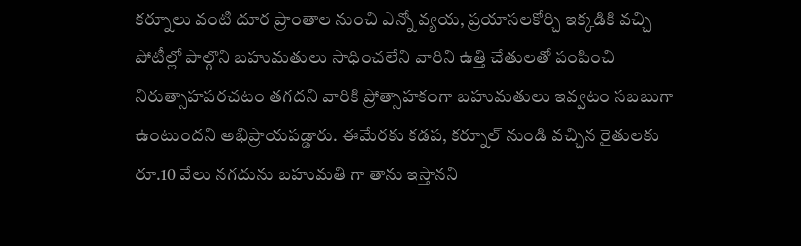కర్నూలు వంటి దూర ప్రాంతాల నుంచి ఎన్నో వ్యయ, ప్రయాసలకోర్చి ఇక్కడికి వచ్చి పోటీల్లో పాల్గొని బహుమతులు సాధించలేని వారిని ఉత్తి చేతులతో పంపించి నిరుత్సాహపరచటం తగదని వారికి ప్రోత్సాహకంగా బహుమతులు ఇవ్వటం సబబుగా ఉంటుందని అభిప్రాయపడ్డారు. ఈమేరకు కడప, కర్నూల్ నుండి వచ్చిన రైతులకు రూ.10 వేలు నగదును బహుమతి గా తాను ఇస్తానని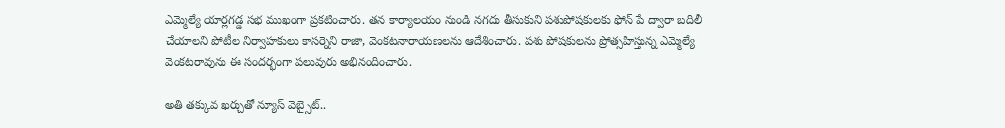ఎమ్మెల్యే యార్లగడ్డ సభ ముఖంగా ప్రకటించారు. తన కార్యాలయం నుండి నగదు తీసుకుని పశుపోషకులకు ఫోన్ పే ద్వారా బదిలీ చేయాలని పోటీల నిర్వాహకులు కాసర్నెని రాజా, వెంకటనారాయణలను ఆదేశించారు. పశు పోషకులను ప్రోత్సహిస్తున్న ఎమ్మెల్యే వెంకటరావును ఈ సందర్భంగా పలువురు అభినందించారు.

అతి తక్కువ ఖర్చుతో న్యూస్ వెబ్సైట్..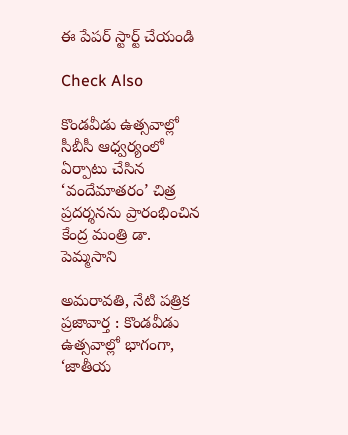ఈ పేపర్ స్టార్ట్ చేయండి

Check Also

కొండవీడు ఉత్సవాల్లో సీబీసీ ఆధ్వర్యంలో ఏర్పాటు చేసిన ‘వందేమాతరం’ చిత్ర ప్రదర్శనను ప్రారంభించిన కేంద్ర మంత్రి డా. పెమ్మసాని

అమరావతి, నేటి పత్రిక ప్రజావార్త : కొండవీడు ఉత్సవాల్లో భాగంగా, ‘జాతీయ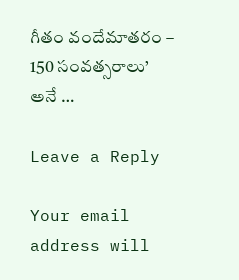గీతం వందేమాతరం – 150 సంవత్సరాలు’ అనే …

Leave a Reply

Your email address will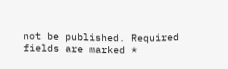not be published. Required fields are marked *